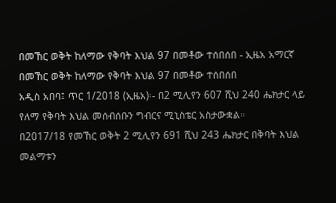በመኸር ወቅት ከለማው የቅባት እህል 97 በመቶው ተሰበሰበ - ኢዜአ አማርኛ
በመኸር ወቅት ከለማው የቅባት እህል 97 በመቶው ተሰበሰበ
አዲስ አበባ፤ ጥር 1/2018 (ኢዜአ)፡- በ2 ሚሊየን 607 ሺህ 240 ሔክታር ላይ የለማ የቅባት እህል መሰብሰቡን ግብርና ሚኒስቴር አስታውቋል።
በ2017/18 የመኸር ወቅት 2 ሚሊየን 691 ሺህ 243 ሔክታር በቅባት እህል መልማቱን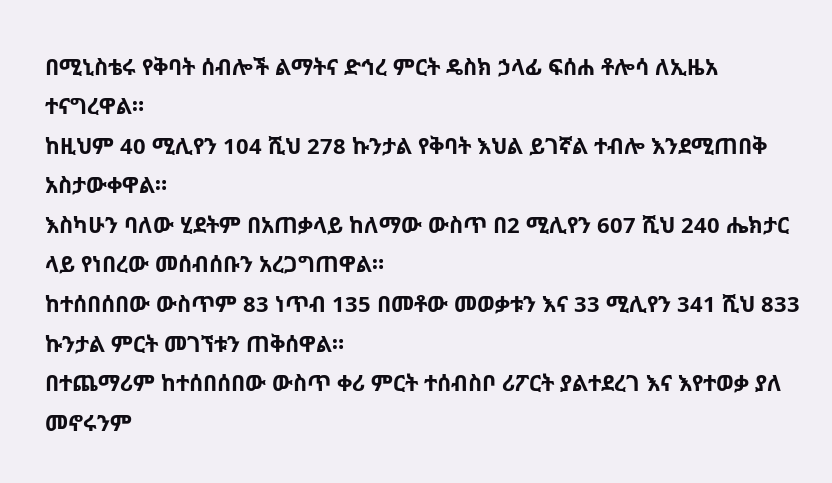በሚኒስቴሩ የቅባት ሰብሎች ልማትና ድኅረ ምርት ዴስክ ኃላፊ ፍሰሐ ቶሎሳ ለኢዜአ ተናግረዋል።
ከዚህም 40 ሚሊየን 104 ሺህ 278 ኩንታል የቅባት እህል ይገኛል ተብሎ እንደሚጠበቅ አስታውቀዋል።
እስካሁን ባለው ሂደትም በአጠቃላይ ከለማው ውስጥ በ2 ሚሊየን 607 ሺህ 240 ሔክታር ላይ የነበረው መሰብሰቡን አረጋግጠዋል።
ከተሰበሰበው ውስጥም 83 ነጥብ 135 በመቶው መወቃቱን እና 33 ሚሊየን 341 ሺህ 833 ኩንታል ምርት መገኘቱን ጠቅሰዋል።
በተጨማሪም ከተሰበሰበው ውስጥ ቀሪ ምርት ተሰብስቦ ሪፖርት ያልተደረገ እና እየተወቃ ያለ መኖሩንም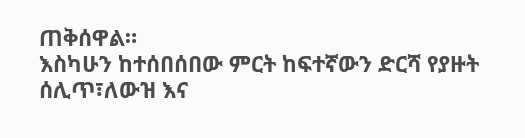ጠቅሰዋል።
እስካሁን ከተሰበሰበው ምርት ከፍተኛውን ድርሻ የያዙት ሰሊጥ፣ለውዝ እና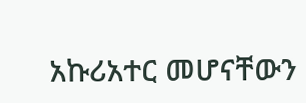አኩሪአተር መሆናቸውን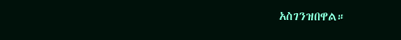አስገንዝበዋል።